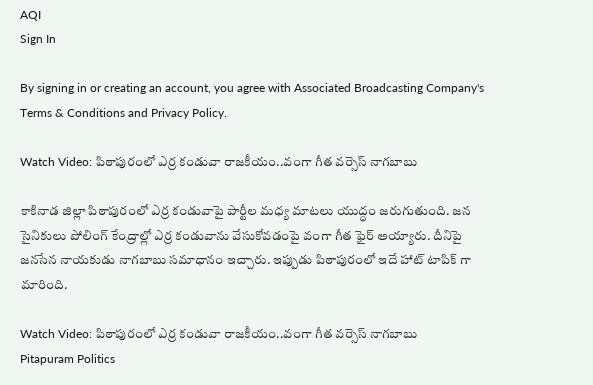AQI
Sign In

By signing in or creating an account, you agree with Associated Broadcasting Company's Terms & Conditions and Privacy Policy.

Watch Video: పిఠాపురంలో ఎర్ర కండువా రాజకీయం..వంగా గీత వర్సెస్ నాగబాబు

కాకినాడ జిల్లా పిఠాపురంలో ఎర్ర కండువాపై పార్టీల మధ్య మాటలు యుద్ధం జరుగుతుంది. జన సైనికులు పోలింగ్ కేంద్రాల్లో ఎర్ర కండువాను వేసుకోవడంపై వంగా గీత ఫైర్ అయ్యారు. దీనిపై జనసేన నాయకుడు నాగబాబు సమాధానం ఇచ్చారు. ఇప్పుడు పిఠాపురంలో ఇదే హాట్ టాపిక్ గా మారింది.

Watch Video: పిఠాపురంలో ఎర్ర కండువా రాజకీయం..వంగా గీత వర్సెస్ నాగబాబు
Pitapuram Politics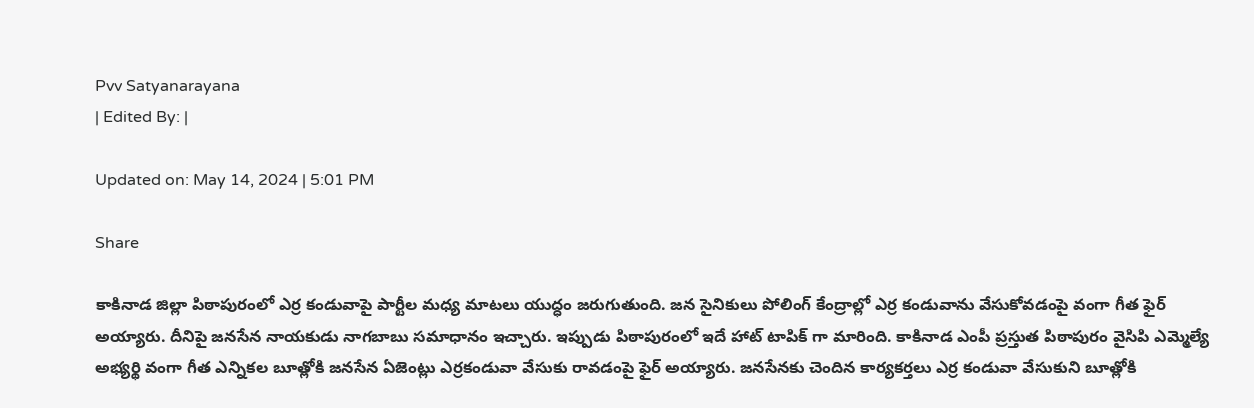Pvv Satyanarayana
| Edited By: |

Updated on: May 14, 2024 | 5:01 PM

Share

కాకినాడ జిల్లా పిఠాపురంలో ఎర్ర కండువాపై పార్టీల మధ్య మాటలు యుద్ధం జరుగుతుంది. జన సైనికులు పోలింగ్ కేంద్రాల్లో ఎర్ర కండువాను వేసుకోవడంపై వంగా గీత ఫైర్ అయ్యారు. దీనిపై జనసేన నాయకుడు నాగబాబు సమాధానం ఇచ్చారు. ఇప్పుడు పిఠాపురంలో ఇదే హాట్ టాపిక్ గా మారింది. కాకినాడ ఎంపీ ప్రస్తుత పిఠాపురం వైసిపి ఎమ్మెల్యే అభ్యర్థి వంగా గీత ఎన్నికల బూత్లోకి జనసేన ఏజెంట్లు ఎర్రకండువా వేసుకు రావడంపై ఫైర్ అయ్యారు. జనసేనకు చెందిన కార్యకర్తలు ఎర్ర కండువా వేసుకుని బూత్లోకి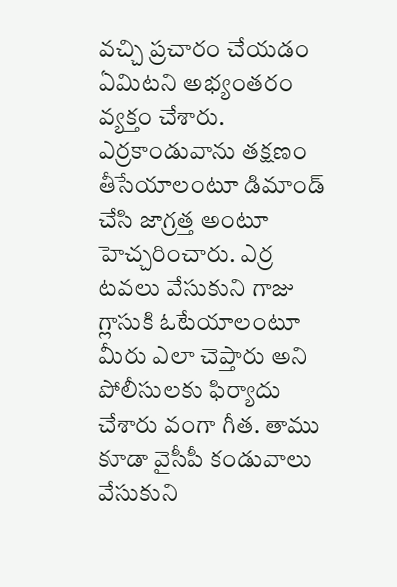వచ్చి ప్రచారం చేయడం ఏమిటని అభ్యంతరం వ్యక్తం చేశారు. ఎర్రకాండువాను తక్షణం తీసేయాలంటూ డిమాండ్ చేసి జాగ్రత్త అంటూ హెచ్చరించారు. ఎర్ర టవలు వేసుకుని గాజు గ్లాసుకి ఓటేయాలంటూ మీరు ఎలా చెప్తారు అని పోలీసులకు ఫిర్యాదు చేశారు వంగా గీత. తాము కూడా వైసీపీ కండువాలు వేసుకుని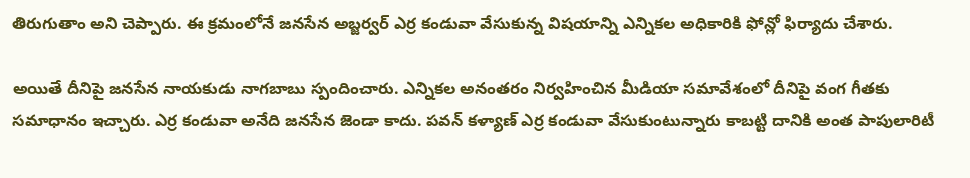తిరుగుతాం అని చెప్పారు. ఈ క్రమంలోనే జనసేన అబ్జర్వర్ ఎర్ర కండువా వేసుకున్న విషయాన్ని ఎన్నికల అధికారికి ఫోన్లో ఫిర్యాదు చేశారు.

అయితే దీనిపై జనసేన నాయకుడు నాగబాబు స్పందించారు. ఎన్నికల అనంతరం నిర్వహించిన మీడియా సమావేశంలో దీనిపై వంగ గీతకు సమాధానం ఇచ్చారు. ఎర్ర కండువా అనేది జనసేన జెండా కాదు. పవన్ కళ్యాణ్ ఎర్ర కండువా వేసుకుంటున్నారు కాబట్టి దానికి అంత పాపులారిటీ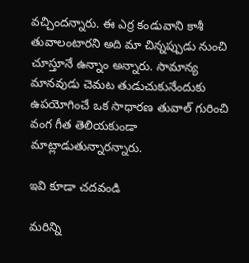వచ్చిందన్నారు. ఈ ఎర్ర కండువాని కాశీ తువాలంటారని అది మా చిన్నప్పుడు నుంచి చూస్తూనే ఉన్నాం అన్నారు. సామాన్య మానవుడు చెమట తుడుచుకునేందుకు ఉపయోగించే ఒక సాధారణ తువాల్ గురించి వంగ గీత తెలియకుండా మాట్లాడుతున్నారన్నారు.

ఇవి కూడా చదవండి

మరిన్ని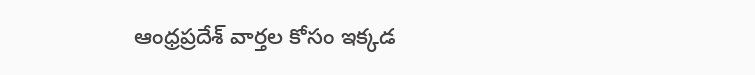ఆంధ్రప్రదేశ్ వార్తల కోసం ఇక్కడ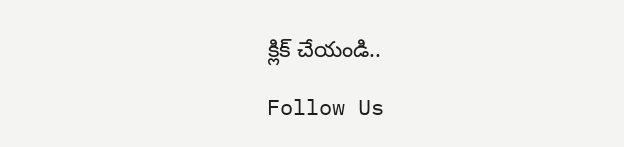క్లిక్ చేయండి..

Follow Us